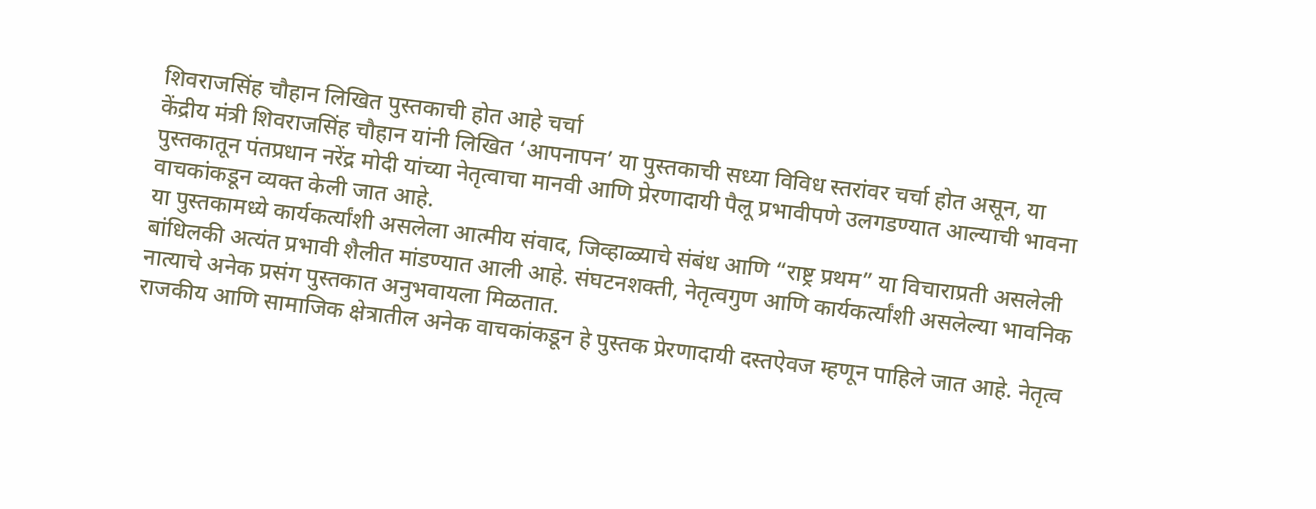शिवराजसिंह चौहान लिखित पुस्तकाची होत आहे चर्चा
केंद्रीय मंत्री शिवराजसिंह चौहान यांनी लिखित ‘आपनापन’ या पुस्तकाची सध्या विविध स्तरांवर चर्चा होत असून, या पुस्तकातून पंतप्रधान नरेंद्र मोदी यांच्या नेतृत्वाचा मानवी आणि प्रेरणादायी पैलू प्रभावीपणे उलगडण्यात आल्याची भावना वाचकांकडून व्यक्त केली जात आहे.
या पुस्तकामध्ये कार्यकर्त्यांशी असलेला आत्मीय संवाद, जिव्हाळ्याचे संबंध आणि “राष्ट्र प्रथम” या विचाराप्रती असलेली बांधिलकी अत्यंत प्रभावी शैलीत मांडण्यात आली आहे. संघटनशक्ती, नेतृत्वगुण आणि कार्यकर्त्यांशी असलेल्या भावनिक नात्याचे अनेक प्रसंग पुस्तकात अनुभवायला मिळतात.
राजकीय आणि सामाजिक क्षेत्रातील अनेक वाचकांकडून हे पुस्तक प्रेरणादायी दस्तऐवज म्हणून पाहिले जात आहे. नेतृत्व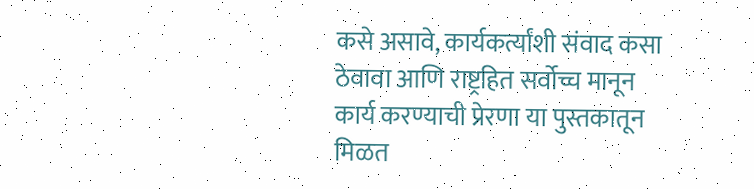कसे असावे, कार्यकर्त्यांशी संवाद कसा ठेवावा आणि राष्ट्रहित सर्वोच्च मानून कार्य करण्याची प्रेरणा या पुस्तकातून मिळत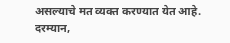असल्याचे मत व्यक्त करण्यात येत आहे.
दरम्यान,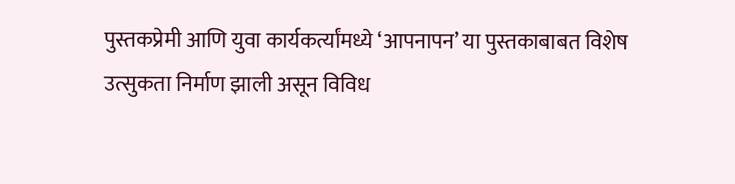पुस्तकप्रेमी आणि युवा कार्यकर्त्यांमध्ये ‘आपनापन’ या पुस्तकाबाबत विशेष उत्सुकता निर्माण झाली असून विविध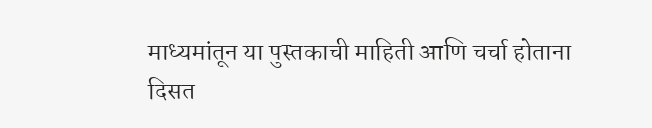माध्यमांतून या पुस्तकाची माहिती आणि चर्चा होताना दिसत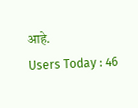आहे.
Users Today : 46